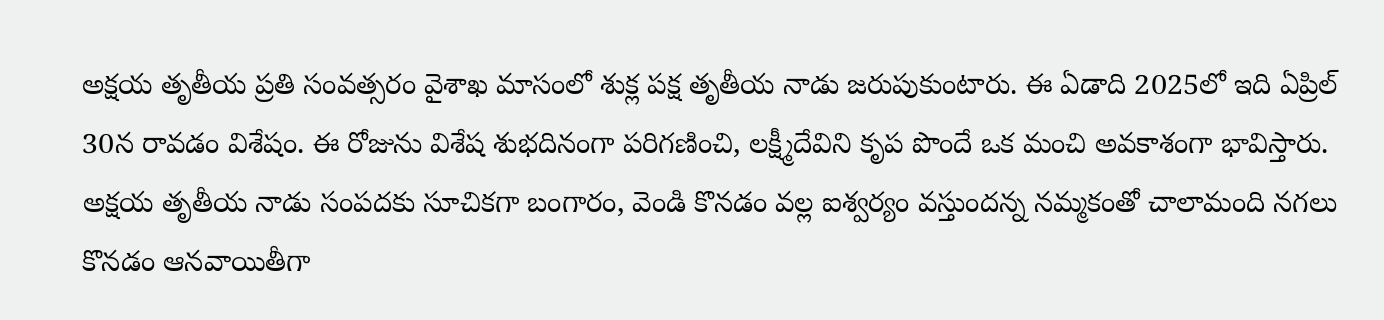అక్షయ తృతీయ ప్రతి సంవత్సరం వైశాఖ మాసంలో శుక్ల పక్ష తృతీయ నాడు జరుపుకుంటారు. ఈ ఏడాది 2025లో ఇది ఏప్రిల్ 30న రావడం విశేషం. ఈ రోజును విశేష శుభదినంగా పరిగణించి, లక్ష్మీదేవిని కృప పొందే ఒక మంచి అవకాశంగా భావిస్తారు. అక్షయ తృతీయ నాడు సంపదకు సూచికగా బంగారం, వెండి కొనడం వల్ల ఐశ్వర్యం వస్తుందన్న నమ్మకంతో చాలామంది నగలు కొనడం ఆనవాయితీగా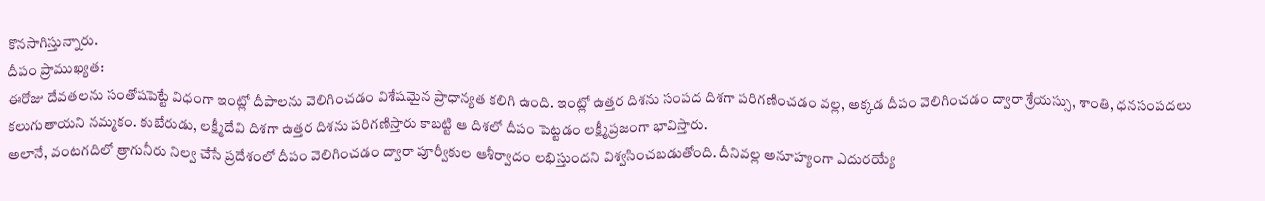కొనసాగిస్తున్నారు.
దీపం ప్రాముఖ్యత:
ఈరోజు దేవతలను సంతోషపెట్టే విధంగా ఇంట్లో దీపాలను వెలిగించడం విశేషమైన ప్రాధాన్యత కలిగి ఉంది. ఇంట్లో ఉత్తర దిశను సంపద దిశగా పరిగణించడం వల్ల, అక్కడ దీపం వెలిగించడం ద్వారా శ్రేయస్సు, శాంతి, ధనసంపదలు కలుగుతాయని నమ్మకం. కుబేరుడు, లక్ష్మీదేవి దిశగా ఉత్తర దిశను పరిగణిస్తారు కాబట్టి ఆ దిశలో దీపం పెట్టడం లక్ష్మీప్రజంగా భావిస్తారు.
అలానే, వంటగదిలో త్రాగునీరు నిల్వ చేసే ప్రదేశంలో దీపం వెలిగించడం ద్వారా పూర్వీకుల ఆశీర్వాదం లభిస్తుందని విశ్వసించబడుతోంది. దీనివల్ల అనూహ్యంగా ఎదురయ్యే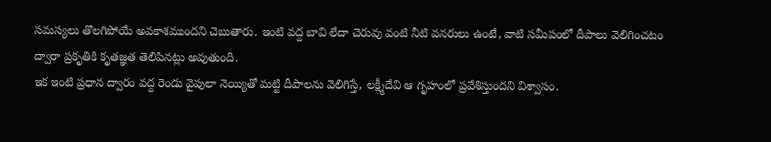సమస్యలు తొలగిపోయే అవకాశముందని చెబుతారు. ఇంటి వద్ద బావి లేదా చెరువు వంటి నీటి వనరులు ఉంటే, వాటి సమీపంలో దీపాలు వెలిగించటం ద్వారా ప్రకృతికి కృతజ్ఞత తెలిపినట్లు అవుతుంది.
ఇక ఇంటి ప్రధాన ద్వారం వద్ద రెండు వైపులా నెయ్యితో మట్టి దీపాలను వెలిగిస్తే, లక్ష్మీదేవి ఆ గృహంలో ప్రవేశిస్తుందని విశ్వాసం.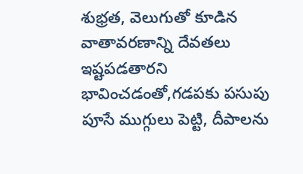శుభ్రత, వెలుగుతో కూడిన వాతావరణాన్ని దేవతలు ఇష్టపడతారని భావించడంతో,గడపకు పసుపు పూసే ముగ్గులు పెట్టి, దీపాలను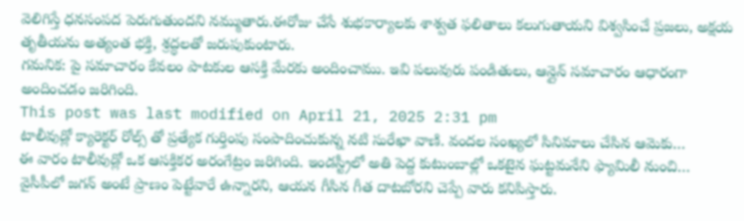వెలిగిస్తే ధనసంపద పెరుగుతుందని నమ్ముతారు.ఈరోజు చేసే శుభకార్యాలకు శాశ్వత ఫలితాలు కలుగుతాయని విశ్వసించే ప్రజలు, అక్షయ తృతీయను అత్యంత భక్తి, శ్రద్ధలతో జరుపుకుంటారు.
గమనిక: పై సమాచారం కేవలం పాటకుల ఆసక్తి మేరకు అందించాము. ఇవి పలువురు పండితులు, ఆన్లైన్ సమాచారం ఆధారంగా అందించడం జరిగింది.
This post was last modified on April 21, 2025 2:31 pm
టాలీవుడ్లో క్యారెక్టర్ రోల్స్ తో ప్రత్యేక గుర్తింపు సంపాదించుకున్న నటి సురేఖా వాణి. వందల సంఖ్యలో సినిమాలు చేసిన ఆమెకు…
ఈ వారం టాలీవుడ్లో ఒక ఆసక్తికర అరంగేట్రం జరిగింది. ఇండస్ట్రీలో అతి పెద్ద కుటుంబాల్లో ఒకటైన ఘట్టమనేని ఫ్యామిలీ నుంచి…
వైసీపీలో జగన్ అంటే ప్రాణం పెట్టేవారే ఉన్నారని, ఆయన గీసిన గీత దాటబోరని చెప్పే వారు కనిపిస్తారు.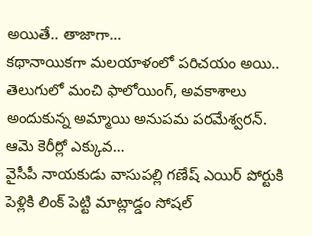అయితే.. తాజాగా…
కథానాయికగా మలయాళంలో పరిచయం అయి.. తెలుగులో మంచి ఫాలోయింగ్, అవకాశాలు అందుకున్న అమ్మాయి అనుపమ పరమేశ్వరన్. ఆమె కెరీర్లో ఎక్కువ…
వైసీపీ నాయకుడు వాసుపల్లి గణేష్ ఎయిర్ పోర్టుకి పెళ్లికి లింక్ పెట్టి మాట్లాడ్డం సోషల్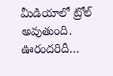మీడియాలో ట్రోల్ అవుతుంది. ఊరందరిదీ…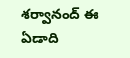శర్వానంద్ ఈ ఏడాది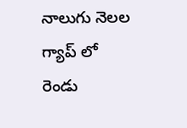నాలుగు నెలల గ్యాప్ లో రెండు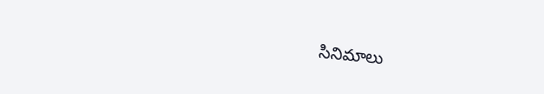సినిమాలు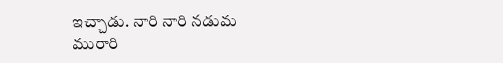ఇచ్చాడు. నారి నారి నడుమ మురారి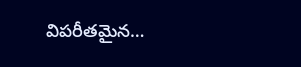విపరీతమైన…